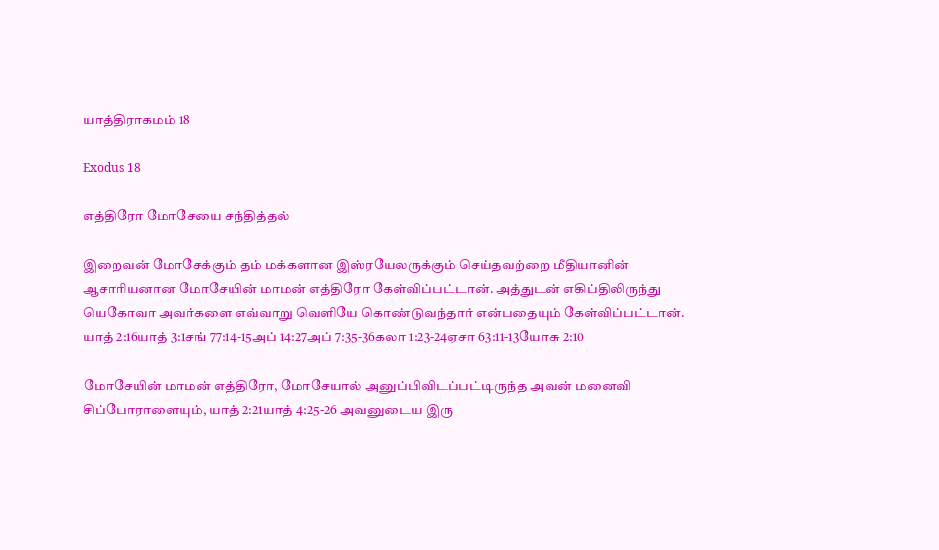யாத்திராகமம் 18

Exodus 18

எத்திரோ மோசேயை சந்தித்தல்

இறைவன் மோசேக்கும் தம் மக்களான இஸ்ரயேலருக்கும் செய்தவற்றை மீதியானின் ஆசாரியனான மோசேயின் மாமன் எத்திரோ கேள்விப்பட்டான். அத்துடன் எகிப்திலிருந்து யெகோவா அவர்களை எவ்வாறு வெளியே கொண்டுவந்தார் என்பதையும் கேள்விப்பட்டான். யாத் 2:16யாத் 3:1சங் 77:14-15அப் 14:27அப் 7:35-36கலா 1:23-24ஏசா 63:11-13யோசு 2:10

மோசேயின் மாமன் எத்திரோ, மோசேயால் அனுப்பிவிடப்பட்டிருந்த அவன் மனைவி சிப்போராளையும், யாத் 2:21யாத் 4:25-26 அவனுடைய இரு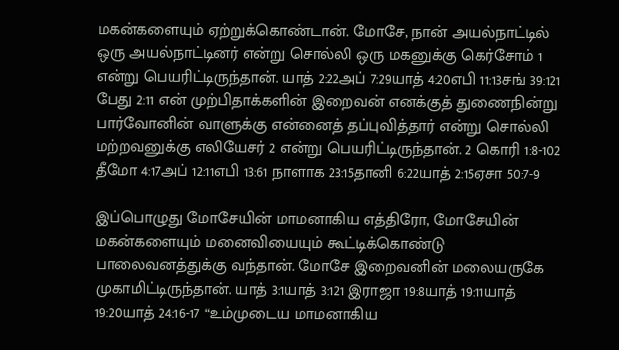மகன்களையும் ஏற்றுக்கொண்டான். மோசே, நான் அயல்நாட்டில் ஒரு அயல்நாட்டினர் என்று சொல்லி ஒரு மகனுக்கு கெர்சோம் 1 என்று பெயரிட்டிருந்தான். யாத் 2:22அப் 7:29யாத் 4:20எபி 11:13சங் 39:121 பேது 2:11 என் முற்பிதாக்களின் இறைவன் எனக்குத் துணைநின்று பார்வோனின் வாளுக்கு என்னைத் தப்புவித்தார் என்று சொல்லி மற்றவனுக்கு எலியேசர் 2 என்று பெயரிட்டிருந்தான். 2 கொரி 1:8-102 தீமோ 4:17அப் 12:11எபி 13:61 நாளாக 23:15தானி 6:22யாத் 2:15ஏசா 50:7-9

இப்பொழுது மோசேயின் மாமனாகிய எத்திரோ, மோசேயின் மகன்களையும் மனைவியையும் கூட்டிக்கொண்டு பாலைவனத்துக்கு வந்தான். மோசே இறைவனின் மலையருகே முகாமிட்டிருந்தான். யாத் 3:1யாத் 3:121 இராஜா 19:8யாத் 19:11யாத் 19:20யாத் 24:16-17 “உம்முடைய மாமனாகிய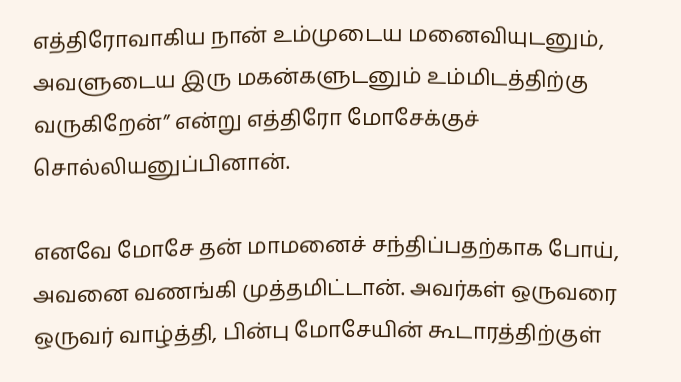எத்திரோவாகிய நான் உம்முடைய மனைவியுடனும், அவளுடைய இரு மகன்களுடனும் உம்மிடத்திற்கு வருகிறேன்” என்று எத்திரோ மோசேக்குச் சொல்லியனுப்பினான்.

எனவே மோசே தன் மாமனைச் சந்திப்பதற்காக போய், அவனை வணங்கி முத்தமிட்டான். அவர்கள் ஒருவரை ஒருவர் வாழ்த்தி, பின்பு மோசேயின் கூடாரத்திற்குள்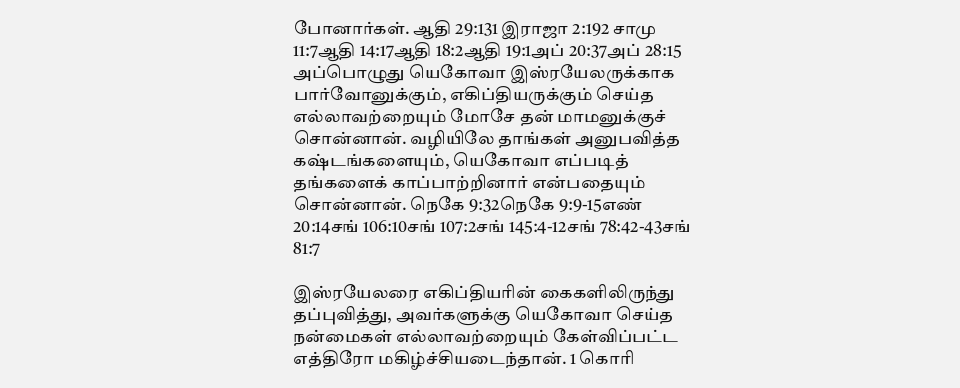போனார்கள். ஆதி 29:131 இராஜா 2:192 சாமு 11:7ஆதி 14:17ஆதி 18:2ஆதி 19:1அப் 20:37அப் 28:15 அப்பொழுது யெகோவா இஸ்ரயேலருக்காக பார்வோனுக்கும், எகிப்தியருக்கும் செய்த எல்லாவற்றையும் மோசே தன் மாமனுக்குச் சொன்னான். வழியிலே தாங்கள் அனுபவித்த கஷ்டங்களையும், யெகோவா எப்படித் தங்களைக் காப்பாற்றினார் என்பதையும் சொன்னான். நெகே 9:32நெகே 9:9-15எண் 20:14சங் 106:10சங் 107:2சங் 145:4-12சங் 78:42-43சங் 81:7

இஸ்ரயேலரை எகிப்தியரின் கைகளிலிருந்து தப்புவித்து, அவர்களுக்கு யெகோவா செய்த நன்மைகள் எல்லாவற்றையும் கேள்விப்பட்ட எத்திரோ மகிழ்ச்சியடைந்தான். 1 கொரி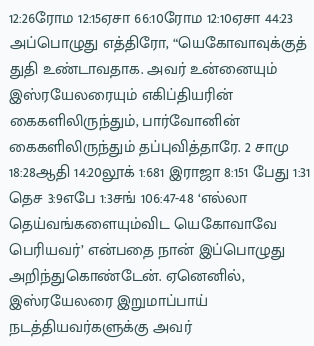12:26ரோம 12:15ஏசா 66:10ரோம 12:10ஏசா 44:23 அப்பொழுது எத்திரோ, “யெகோவாவுக்குத் துதி உண்டாவதாக. அவர் உன்னையும் இஸ்ரயேலரையும் எகிப்தியரின் கைகளிலிருந்தும், பார்வோனின் கைகளிலிருந்தும் தப்புவித்தாரே. 2 சாமு 18:28ஆதி 14:20லூக் 1:681 இராஜா 8:151 பேது 1:31 தெச 3:9எபே 1:3சங் 106:47-48 ‘எல்லா தெய்வங்களையும்விட யெகோவாவே பெரியவர்’ என்பதை நான் இப்பொழுது அறிந்துகொண்டேன். ஏனெனில், இஸ்ரயேலரை இறுமாப்பாய் நடத்தியவர்களுக்கு அவர்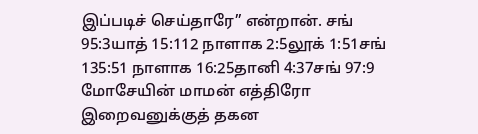இப்படிச் செய்தாரே” என்றான். சங் 95:3யாத் 15:112 நாளாக 2:5லூக் 1:51சங் 135:51 நாளாக 16:25தானி 4:37சங் 97:9 மோசேயின் மாமன் எத்திரோ இறைவனுக்குத் தகன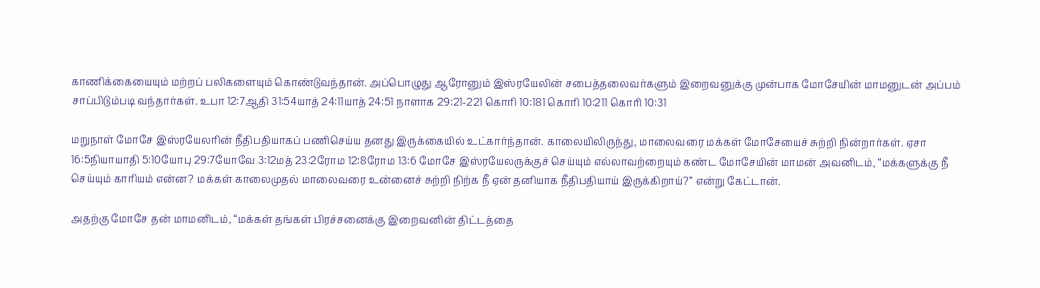காணிக்கையையும் மற்றப் பலிகளையும் கொண்டுவந்தான். அப்பொழுது ஆரோனும் இஸ்ரயேலின் சபைத்தலைவர்களும் இறைவனுக்கு முன்பாக மோசேயின் மாமனுடன் அப்பம் சாப்பிடும்படி வந்தார்கள். உபா 12:7ஆதி 31:54யாத் 24:11யாத் 24:51 நாளாக 29:21-221 கொரி 10:181 கொரி 10:211 கொரி 10:31

மறுநாள் மோசே இஸ்ரயேலரின் நீதிபதியாகப் பணிசெய்ய தனது இருக்கையில் உட்கார்ந்தான். காலையிலிருந்து, மாலைவரை மக்கள் மோசேயைச் சுற்றி நின்றார்கள். ஏசா 16:5நியாயாதி 5:10யோபு 29:7யோவே 3:12மத் 23:2ரோம 12:8ரோம 13:6 மோசே இஸ்ரயேலருக்குச் செய்யும் எல்லாவற்றையும் கண்ட மோசேயின் மாமன் அவனிடம், “மக்களுக்கு நீ செய்யும் காரியம் என்ன? மக்கள் காலைமுதல் மாலைவரை உன்னைச் சுற்றி நிற்க நீ ஏன் தனியாக நீதிபதியாய் இருக்கிறாய்?” என்று கேட்டான்.

அதற்கு மோசே தன் மாமனிடம், “மக்கள் தங்கள் பிரச்சனைக்கு இறைவனின் திட்டத்தை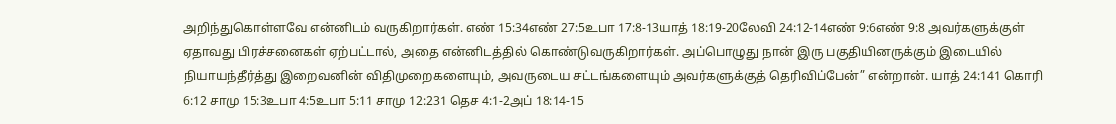அறிந்துகொள்ளவே என்னிடம் வருகிறார்கள். எண் 15:34எண் 27:5உபா 17:8-13யாத் 18:19-20லேவி 24:12-14எண் 9:6எண் 9:8 அவர்களுக்குள் ஏதாவது பிரச்சனைகள் ஏற்பட்டால், அதை என்னிடத்தில் கொண்டுவருகிறார்கள். அப்பொழுது நான் இரு பகுதியினருக்கும் இடையில் நியாயந்தீர்த்து இறைவனின் விதிமுறைகளையும், அவருடைய சட்டங்களையும் அவர்களுக்குத் தெரிவிப்பேன்” என்றான். யாத் 24:141 கொரி 6:12 சாமு 15:3உபா 4:5உபா 5:11 சாமு 12:231 தெச 4:1-2அப் 18:14-15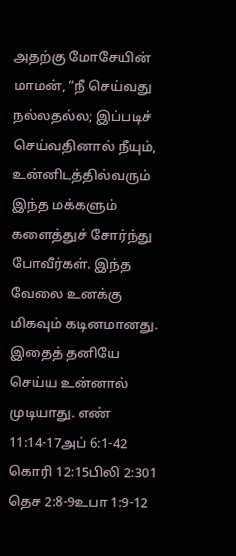அதற்கு மோசேயின் மாமன், “நீ செய்வது நல்லதல்ல; இப்படிச் செய்வதினால் நீயும், உன்னிடத்தில்வரும் இந்த மக்களும் களைத்துச் சோர்ந்து போவீர்கள். இந்த வேலை உனக்கு மிகவும் கடினமானது. இதைத் தனியே செய்ய உன்னால் முடியாது. எண் 11:14-17அப் 6:1-42 கொரி 12:15பிலி 2:301 தெச 2:8-9உபா 1:9-12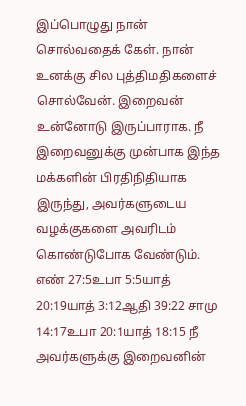இப்பொழுது நான் சொல்வதைக் கேள். நான் உனக்கு சில புத்திமதிகளைச் சொல்வேன். இறைவன் உன்னோடு இருப்பாராக. நீ இறைவனுக்கு முன்பாக இந்த மக்களின் பிரதிநிதியாக இருந்து, அவர்களுடைய வழக்குகளை அவரிடம் கொண்டுபோக வேண்டும். எண் 27:5உபா 5:5யாத் 20:19யாத் 3:12ஆதி 39:22 சாமு 14:17உபா 20:1யாத் 18:15 நீ அவர்களுக்கு இறைவனின்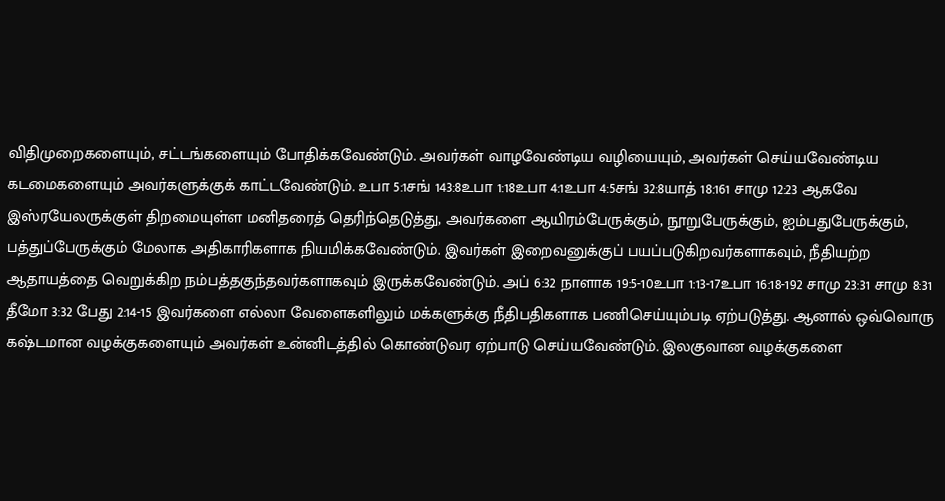விதிமுறைகளையும், சட்டங்களையும் போதிக்கவேண்டும். அவர்கள் வாழவேண்டிய வழியையும், அவர்கள் செய்யவேண்டிய கடமைகளையும் அவர்களுக்குக் காட்டவேண்டும். உபா 5:1சங் 143:8உபா 1:18உபா 4:1உபா 4:5சங் 32:8யாத் 18:161 சாமு 12:23 ஆகவே இஸ்ரயேலருக்குள் திறமையுள்ள மனிதரைத் தெரிந்தெடுத்து, அவர்களை ஆயிரம்பேருக்கும், நூறுபேருக்கும், ஐம்பதுபேருக்கும், பத்துப்பேருக்கும் மேலாக அதிகாரிகளாக நியமிக்கவேண்டும். இவர்கள் இறைவனுக்குப் பயப்படுகிறவர்களாகவும், நீதியற்ற ஆதாயத்தை வெறுக்கிற நம்பத்தகுந்தவர்களாகவும் இருக்கவேண்டும். அப் 6:32 நாளாக 19:5-10உபா 1:13-17உபா 16:18-192 சாமு 23:31 சாமு 8:31 தீமோ 3:32 பேது 2:14-15 இவர்களை எல்லா வேளைகளிலும் மக்களுக்கு நீதிபதிகளாக பணிசெய்யும்படி ஏற்படுத்து. ஆனால் ஒவ்வொரு கஷ்டமான வழக்குகளையும் அவர்கள் உன்னிடத்தில் கொண்டுவர ஏற்பாடு செய்யவேண்டும். இலகுவான வழக்குகளை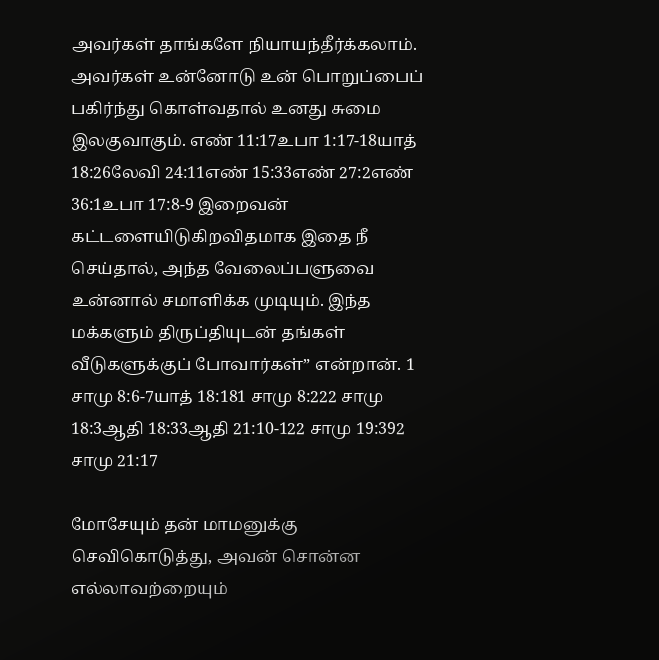அவர்கள் தாங்களே நியாயந்தீர்க்கலாம். அவர்கள் உன்னோடு உன் பொறுப்பைப் பகிர்ந்து கொள்வதால் உனது சுமை இலகுவாகும். எண் 11:17உபா 1:17-18யாத் 18:26லேவி 24:11எண் 15:33எண் 27:2எண் 36:1உபா 17:8-9 இறைவன் கட்டளையிடுகிறவிதமாக இதை நீ செய்தால், அந்த வேலைப்பளுவை உன்னால் சமாளிக்க முடியும். இந்த மக்களும் திருப்தியுடன் தங்கள் வீடுகளுக்குப் போவார்கள்” என்றான். 1 சாமு 8:6-7யாத் 18:181 சாமு 8:222 சாமு 18:3ஆதி 18:33ஆதி 21:10-122 சாமு 19:392 சாமு 21:17

மோசேயும் தன் மாமனுக்கு செவிகொடுத்து, அவன் சொன்ன எல்லாவற்றையும்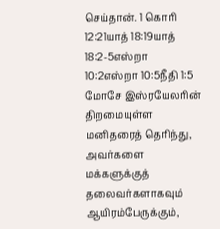செய்தான். 1 கொரி 12:21யாத் 18:19யாத் 18:2-5எஸ்றா 10:2எஸ்றா 10:5நீதி 1:5 மோசே இஸ்ரயேலரின் திறமையுள்ள மனிதரைத் தெரிந்து, அவர்களை மக்களுக்குத் தலைவர்களாகவும் ஆயிரம்பேருக்கும்,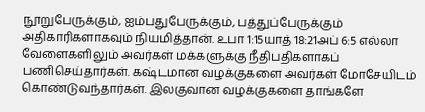நூறுபேருக்கும், ஐம்பதுபேருக்கும், பத்துப்பேருக்கும் அதிகாரிகளாகவும் நியமித்தான். உபா 1:15யாத் 18:21அப் 6:5 எல்லா வேளைகளிலும் அவர்கள் மக்களுக்கு நீதிபதிகளாகப் பணிசெய்தார்கள். கஷ்டமான வழக்குகளை அவர்கள் மோசேயிடம் கொண்டுவந்தார்கள். இலகுவான வழக்குகளை தாங்களே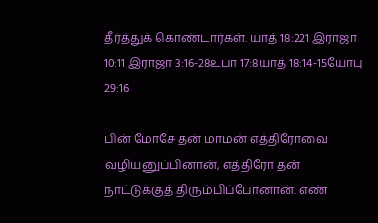தீர்த்துக் கொண்டார்கள். யாத் 18:221 இராஜா 10:11 இராஜா 3:16-28உபா 17:8யாத் 18:14-15யோபு 29:16

பின் மோசே தன் மாமன் எத்திரோவை வழியனுப்பினான், எத்திரோ தன் நாட்டுக்குத் திரும்பிப்போனான். எண்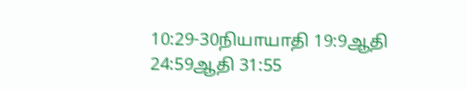10:29-30நியாயாதி 19:9ஆதி 24:59ஆதி 31:55